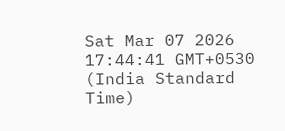Sat Mar 07 2026 17:44:41 GMT+0530 (India Standard Time)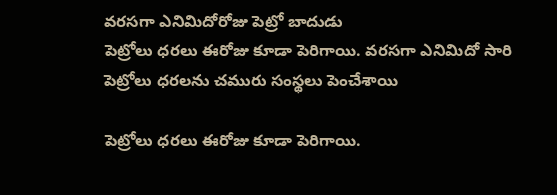వరసగా ఎనిమిదోరోజు పెట్రో బాదుడు
పెట్రోలు ధరలు ఈరోజు కూడా పెరిగాయి. వరసగా ఎనిమిదో సారి పెట్రోలు ధరలను చమురు సంస్థలు పెంచేశాయి

పెట్రోలు ధరలు ఈరోజు కూడా పెరిగాయి.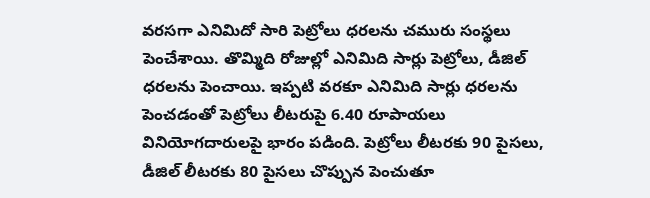వరసగా ఎనిమిదో సారి పెట్రోలు ధరలను చమురు సంస్థలు పెంచేశాయి. తొమ్మిది రోజుల్లో ఎనిమిది సార్లు పెట్రోలు, డీజిల్ ధరలను పెంచాయి. ఇప్పటి వరకూ ఎనిమిది సార్లు ధరలను పెంచడంతో పెట్రోలు లీటరుపై 6.40 రూపాయలు వినియోగదారులపై భారం పడింది. పెట్రోలు లీటరకు 90 పైసలు, డీజిల్ లీటరకు 80 పైసలు చొప్పున పెంచుతూ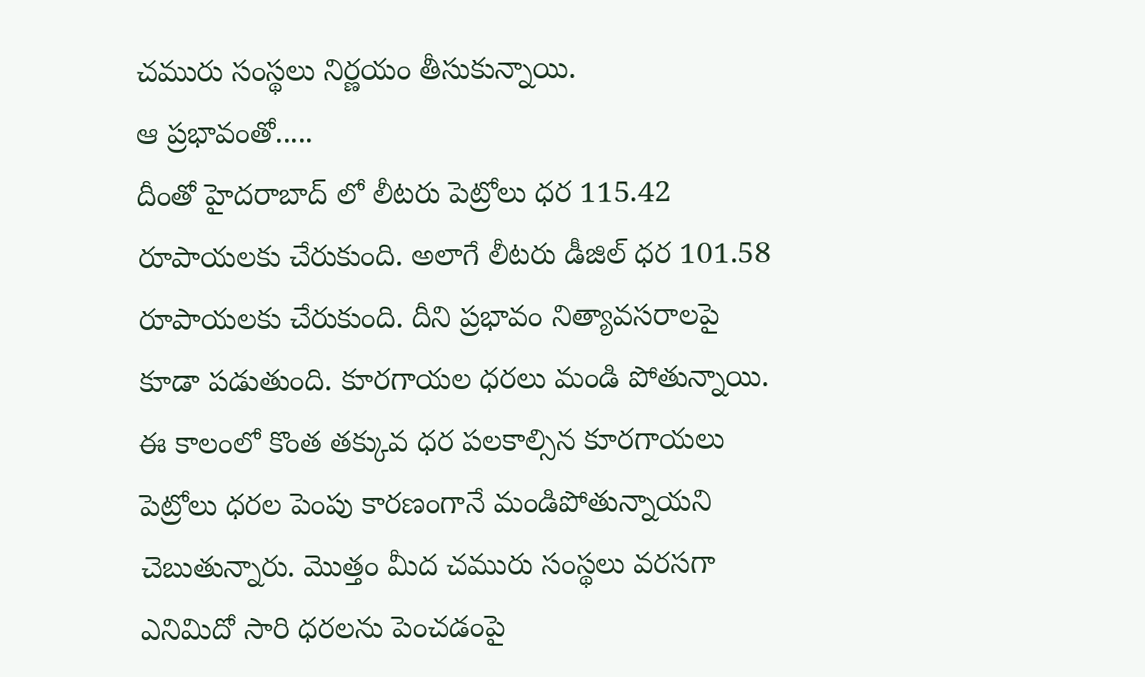చమురు సంస్థలు నిర్ణయం తీసుకున్నాయి.
ఆ ప్రభావంతో.....
దీంతో హైదరాబాద్ లో లీటరు పెట్రోలు ధర 115.42 రూపాయలకు చేరుకుంది. అలాగే లీటరు డీజిల్ ధర 101.58 రూపాయలకు చేరుకుంది. దీని ప్రభావం నిత్యావసరాలపై కూడా పడుతుంది. కూరగాయల ధరలు మండి పోతున్నాయి. ఈ కాలంలో కొంత తక్కువ ధర పలకాల్సిన కూరగాయలు పెట్రోలు ధరల పెంపు కారణంగానే మండిపోతున్నాయని చెబుతున్నారు. మొత్తం మీద చమురు సంస్థలు వరసగా ఎనిమిదో సారి ధరలను పెంచడంపై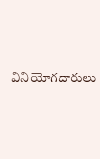వినియోగదారులు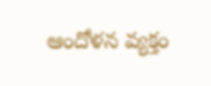ఆందోళన వ్యక్తం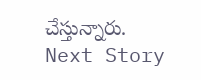చేస్తున్నారు.
Next Story